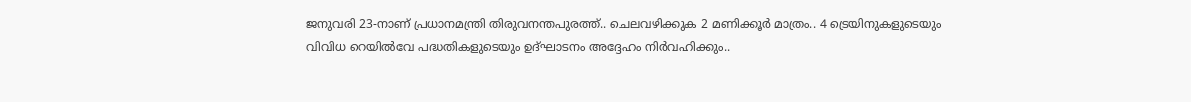ജനുവരി 23-നാണ് പ്രധാനമന്ത്രി തിരുവനന്തപുരത്ത്.. ചെലവഴിക്കുക 2 മണിക്കൂർ മാത്രം.. 4 ട്രെയിനുകളുടെയും വിവിധ റെയിൽവേ പദ്ധതികളുടെയും ഉദ്ഘാടനം അദ്ദേഹം നിർവഹിക്കും..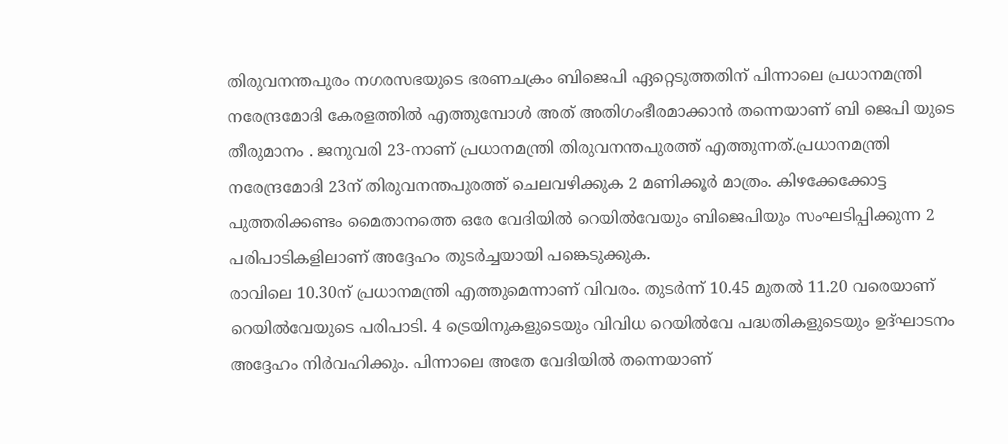തിരുവനന്തപുരം നഗരസഭയുടെ ഭരണചക്രം ബിജെപി ഏറ്റെടുത്തതിന് പിന്നാലെ പ്രധാനമന്ത്രി നരേന്ദ്രമോദി കേരളത്തിൽ എത്തുമ്പോൾ അത് അതിഗംഭീരമാക്കാൻ തന്നെയാണ് ബി ജെപി യുടെ തീരുമാനം . ജനുവരി 23-നാണ് പ്രധാനമന്ത്രി തിരുവനന്തപുരത്ത് എത്തുന്നത്.പ്രധാനമന്ത്രി നരേന്ദ്രമോദി 23ന് തിരുവനന്തപുരത്ത് ചെലവഴിക്കുക 2 മണിക്കൂർ മാത്രം. കിഴക്കേക്കോട്ട പുത്തരിക്കണ്ടം മൈതാനത്തെ ഒരേ വേദിയിൽ റെയിൽവേയും ബിജെപിയും സംഘടിപ്പിക്കുന്ന 2 പരിപാടികളിലാണ് അദ്ദേഹം തുടർച്ചയായി പങ്കെടുക്കുക.
രാവിലെ 10.30ന് പ്രധാനമന്ത്രി എത്തുമെന്നാണ് വിവരം. തുടർന്ന് 10.45 മുതൽ 11.20 വരെയാണ് റെയിൽവേയുടെ പരിപാടി. 4 ട്രെയിനുകളുടെയും വിവിധ റെയിൽവേ പദ്ധതികളുടെയും ഉദ്ഘാടനം അദ്ദേഹം നിർവഹിക്കും. പിന്നാലെ അതേ വേദിയിൽ തന്നെയാണ്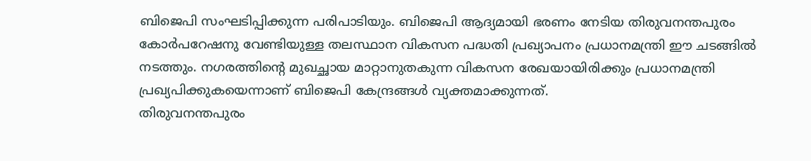ബിജെപി സംഘടിപ്പിക്കുന്ന പരിപാടിയും. ബിജെപി ആദ്യമായി ഭരണം നേടിയ തിരുവനന്തപുരം കോർപറേഷനു വേണ്ടിയുള്ള തലസ്ഥാന വികസന പദ്ധതി പ്രഖ്യാപനം പ്രധാനമന്ത്രി ഈ ചടങ്ങിൽ നടത്തും. നഗരത്തിന്റെ മുഖച്ഛായ മാറ്റാനുതകുന്ന വികസന രേഖയായിരിക്കും പ്രധാനമന്ത്രി പ്രഖ്യപിക്കുകയെന്നാണ് ബിജെപി കേന്ദ്രങ്ങൾ വ്യക്തമാക്കുന്നത്.
തിരുവനന്തപുരം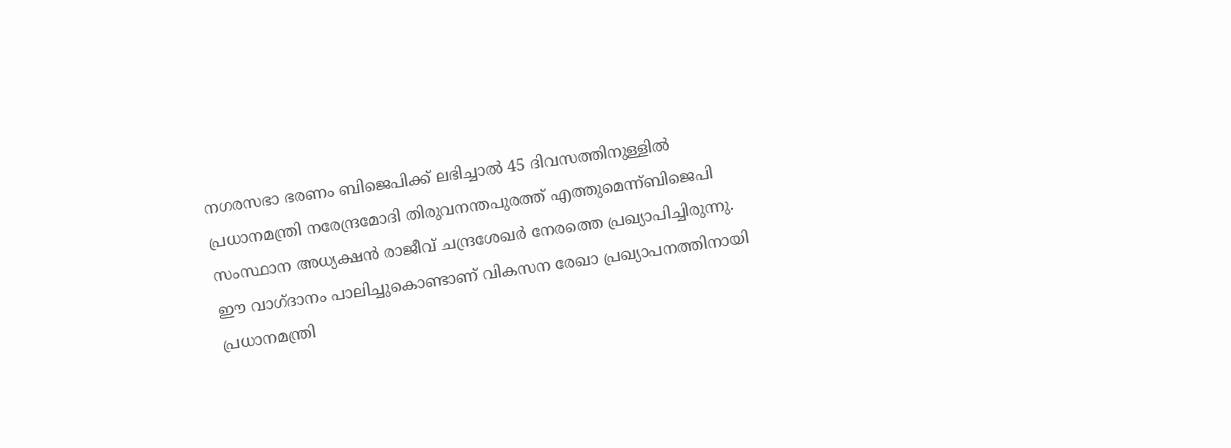നഗരസഭാ ഭരണം ബിജെപിക്ക് ലഭിച്ചാൽ 45 ദിവസത്തിനുള്ളിൽ പ്രധാനമന്ത്രി നരേന്ദ്രമോദി തിരുവനന്തപുരത്ത് എത്തുമെന്ന്ബിജെപി സംസ്ഥാന അധ്യക്ഷൻ രാജീവ് ചന്ദ്രശേഖർ നേരത്തെ പ്രഖ്യാപിച്ചിരുന്നു. ഈ വാഗ്ദാനം പാലിച്ചുകൊണ്ടാണ് വികസന രേഖാ പ്രഖ്യാപനത്തിനായി പ്രധാനമന്ത്രി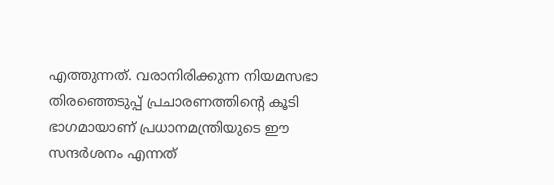എത്തുന്നത്. വരാനിരിക്കുന്ന നിയമസഭാ തിരഞ്ഞെടുപ്പ് പ്രചാരണത്തിന്റെ കൂടി ഭാഗമായാണ് പ്രധാനമന്ത്രിയുടെ ഈ സന്ദർശനം എന്നത്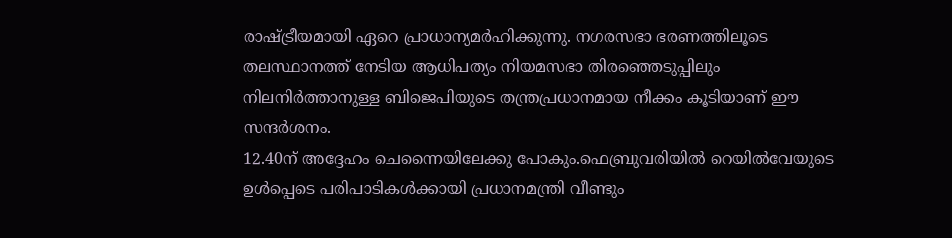രാഷ്ട്രീയമായി ഏറെ പ്രാധാന്യമർഹിക്കുന്നു. നഗരസഭാ ഭരണത്തിലൂടെ തലസ്ഥാനത്ത് നേടിയ ആധിപത്യം നിയമസഭാ തിരഞ്ഞെടുപ്പിലും നിലനിർത്താനുള്ള ബിജെപിയുടെ തന്ത്രപ്രധാനമായ നീക്കം കൂടിയാണ് ഈ സന്ദർശനം.
12.40ന് അദ്ദേഹം ചെന്നൈയിലേക്കു പോകും.ഫെബ്രുവരിയിൽ റെയിൽവേയുടെ ഉൾപ്പെടെ പരിപാടികൾക്കായി പ്രധാനമന്ത്രി വീണ്ടും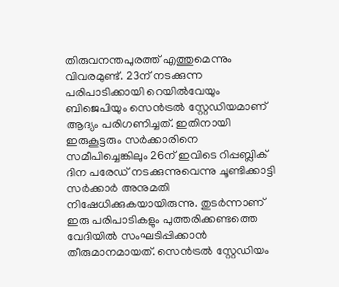തിരുവനന്തപുരത്ത് എത്തുമെന്നും വിവരമുണ്ട്. 23ന് നടക്കുന്ന പരിപാടിക്കായി റെയിൽവേയും ബിജെപിയും സെൻട്രൽ സ്റ്റേഡിയമാണ് ആദ്യം പരിഗണിച്ചത്. ഇതിനായി ഇരുകൂട്ടരും സർക്കാരിനെ സമീപിച്ചെങ്കിലും 26ന് ഇവിടെ റിപ്പബ്ലിക് ദിന പരേഡ് നടക്കുന്നുവെന്നു ചൂണ്ടിക്കാട്ടി സർക്കാർ അനുമതി നിഷേധിക്കുകയായിരുന്നു. തുടർന്നാണ് ഇരു പരിപാടികളും പുത്തരിക്കണ്ടത്തെ വേദിയിൽ സംഘടിപ്പിക്കാൻ തീരുമാനമായത്. സെൻട്രൽ സ്റ്റേഡിയം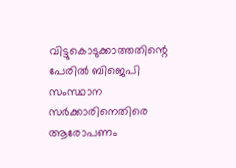വിട്ടുകൊടുക്കാത്തതിന്റെ പേരിൽ ബിജെപി സംസ്ഥാന സർക്കാരിനെതിരെ ആരോപണം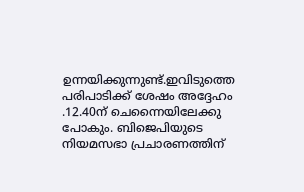ഉന്നയിക്കുന്നുണ്ട്.ഇവിടുത്തെ പരിപാടിക്ക് ശേഷം അദ്ദേഹം .12.40ന് ചെന്നൈയിലേക്കു പോകും. ബിജെപിയുടെ നിയമസഭാ പ്രചാരണത്തിന്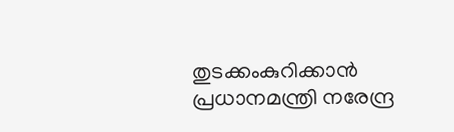തുടക്കംകുറിക്കാൻ പ്രധാനമന്ത്രി നരേന്ദ്ര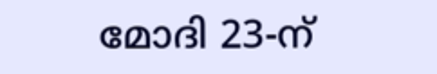മോദി 23-ന്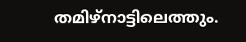തമിഴ്നാട്ടിലെത്തും.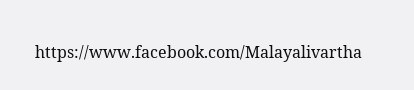https://www.facebook.com/Malayalivartha